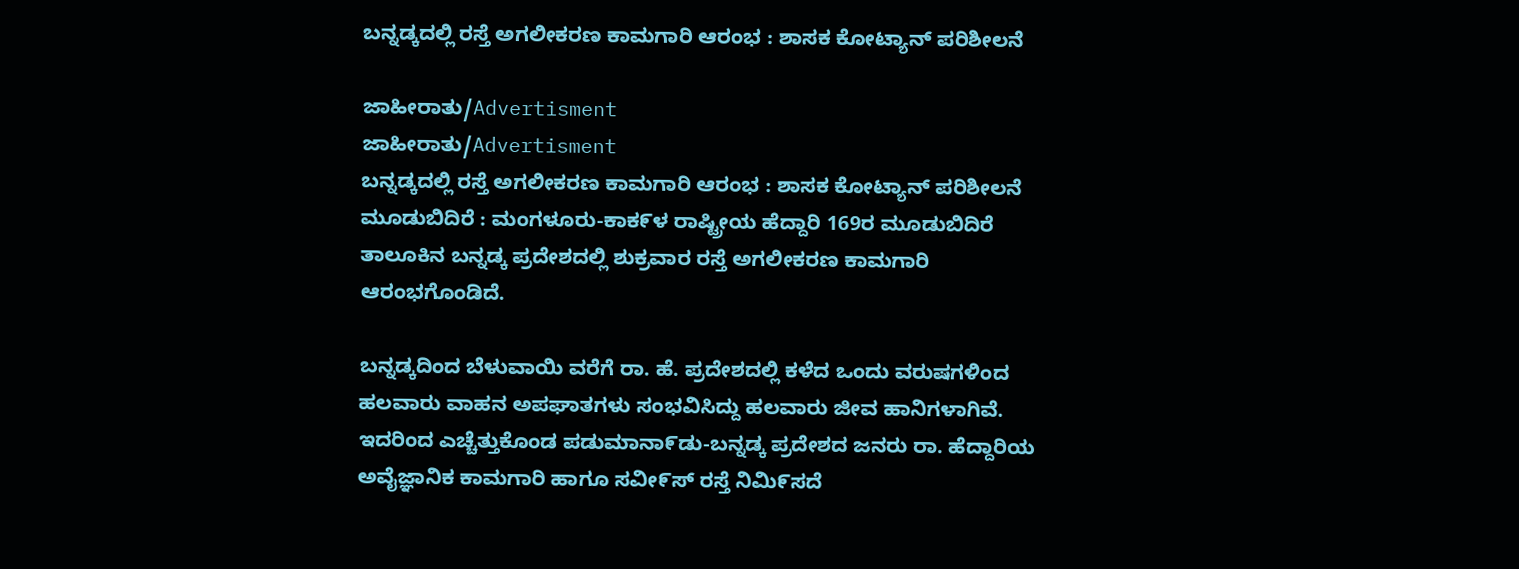ಬನ್ನಡ್ಕದಲ್ಲಿ ರಸ್ತೆ ಅಗಲೀಕರಣ ಕಾಮಗಾರಿ ಆರಂಭ : ಶಾಸಕ ಕೋಟ್ಯಾನ್ ಪರಿಶೀಲನೆ

ಜಾಹೀರಾತು/Advertisment
ಜಾಹೀರಾತು/Advertisment
ಬನ್ನಡ್ಕದಲ್ಲಿ ರಸ್ತೆ ಅಗಲೀಕರಣ ಕಾಮಗಾರಿ ಆರಂಭ : ಶಾಸಕ ಕೋಟ್ಯಾನ್ ಪರಿಶೀಲನೆ
ಮೂಡುಬಿದಿರೆ : ಮಂಗಳೂರು-ಕಾಕ೯ಳ ರಾಷ್ಟ್ರೀಯ ಹೆದ್ದಾರಿ 169ರ ಮೂಡುಬಿದಿರೆ ತಾಲೂಕಿನ ಬನ್ನಡ್ಕ ಪ್ರದೇಶದಲ್ಲಿ ಶುಕ್ರವಾರ ರಸ್ತೆ ಅಗಲೀಕರಣ ಕಾಮಗಾರಿ ಆರಂಭಗೊಂಡಿದೆ.

ಬನ್ನಡ್ಕದಿಂದ ಬೆಳುವಾಯಿ ವರೆಗೆ ರಾ. ಹೆ. ಪ್ರದೇಶದಲ್ಲಿ ಕಳೆದ ಒಂದು ವರುಷಗಳಿಂದ ಹಲವಾರು ವಾಹನ ಅಪಘಾತಗಳು ಸಂಭವಿಸಿದ್ದು ಹಲವಾರು ಜೀವ ಹಾನಿಗಳಾಗಿವೆ.
ಇದರಿಂದ ಎಚ್ಚೆತ್ತುಕೊಂಡ ಪಡುಮಾನಾ೯ಡು-ಬನ್ನಡ್ಕ ಪ್ರದೇಶದ ಜನರು ರಾ. ಹೆದ್ದಾರಿಯ ಅವೈಜ್ಞಾನಿಕ ಕಾಮಗಾರಿ ಹಾಗೂ ಸವೀ೯ಸ್ ರಸ್ತೆ ನಿಮಿ೯ಸದೆ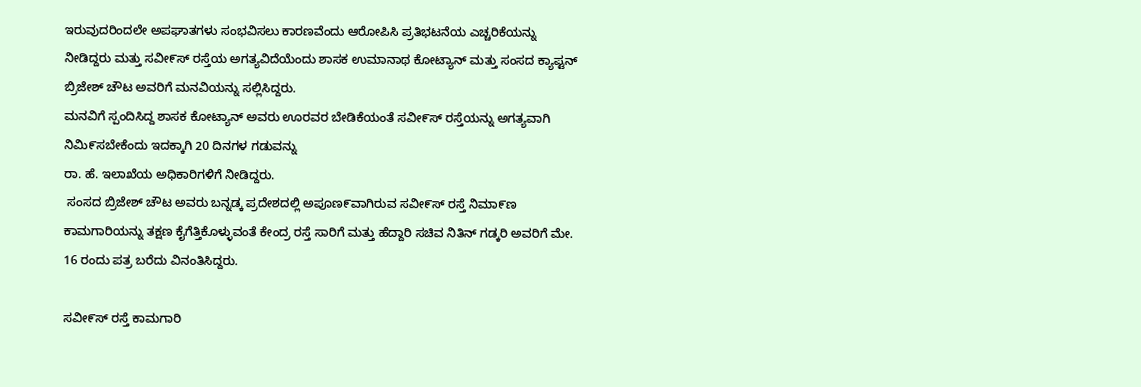ಇರುವುದರಿಂದಲೇ ಅಪಘಾತಗಳು ಸಂಭವಿಸಲು ಕಾರಣವೆಂದು ಆರೋಪಿಸಿ ಪ್ರತಿಭಟನೆಯ ಎಚ್ಚರಿಕೆಯನ್ನು ನೀಡಿದ್ದರು ಮತ್ತು ಸವೀ೯ಸ್ ರಸ್ತೆಯ ಅಗತ್ಯವಿದೆಯೆಂದು ಶಾಸಕ ಉಮಾನಾಥ ಕೋಟ್ಯಾನ್ ಮತ್ತು ಸಂಸದ ಕ್ಯಾಪ್ಟನ್ ಬ್ರಿಜೇಶ್ ಚೌಟ ಅವರಿಗೆ ಮನವಿಯನ್ನು ಸಲ್ಲಿಸಿದ್ದರು.
ಮನವಿಗೆ ಸ್ಪಂದಿಸಿದ್ದ ಶಾಸಕ ಕೋಟ್ಯಾನ್ ಅವರು ಊರವರ ಬೇಡಿಕೆಯಂತೆ ಸವೀ೯ಸ್ ರಸ್ತೆಯನ್ನು ಅಗತ್ಯವಾಗಿ ನಿಮಿ೯ಸಬೇಕೆಂದು ಇದಕ್ಕಾಗಿ 20 ದಿನಗಳ ಗಡುವನ್ನು
ರಾ. ಹೆ. ಇಲಾಖೆಯ ಅಧಿಕಾರಿಗಳಿಗೆ ನೀಡಿದ್ದರು.
 ಸಂಸದ ಬ್ರಿಜೇಶ್ ಚೌಟ ಅವರು ಬನ್ನಡ್ಕ ಪ್ರದೇಶದಲ್ಲಿ ಅಪೂಣ೯ವಾಗಿರುವ ಸವೀ೯ಸ್ ರಸ್ತೆ ನಿಮಾ೯ಣ ಕಾಮಗಾರಿಯನ್ನು ತಕ್ಷಣ ಕೈಗೆತ್ತಿಕೊಳ್ಳುವಂತೆ ಕೇಂದ್ರ ರಸ್ತೆ ಸಾರಿಗೆ ಮತ್ತು ಹೆದ್ದಾರಿ ಸಚಿವ ನಿತಿನ್ ಗಡ್ಕರಿ ಅವರಿಗೆ ಮೇ. 16 ರಂದು ಪತ್ರ ಬರೆದು ವಿನಂತಿಸಿದ್ದರು.

ಸವೀ೯ಸ್ ರಸ್ತೆ ಕಾಮಗಾರಿ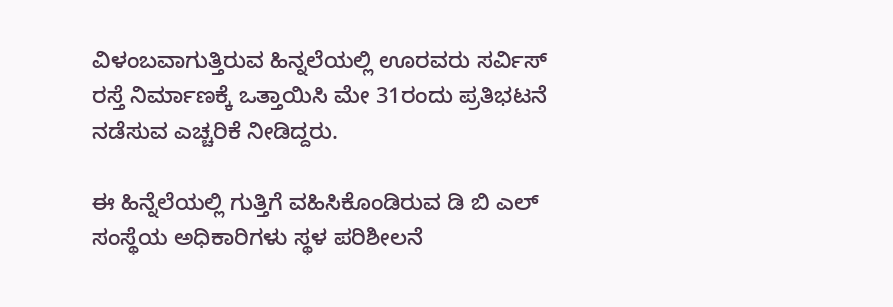ವಿಳಂಬವಾಗುತ್ತಿರುವ ಹಿನ್ನಲೆಯಲ್ಲಿ ಊರವರು ಸರ್ವಿಸ್ ರಸ್ತೆ ನಿರ್ಮಾಣಕ್ಕೆ ಒತ್ತಾಯಿಸಿ ಮೇ 31ರಂದು ಪ್ರತಿಭಟನೆ ನಡೆಸುವ ಎಚ್ಚರಿಕೆ ನೀಡಿದ್ದರು.

ಈ ಹಿನ್ನೆಲೆಯಲ್ಲಿ ಗುತ್ತಿಗೆ ವಹಿಸಿಕೊಂಡಿರುವ ಡಿ ಬಿ ಎಲ್ ಸಂಸ್ಥೆಯ ಅಧಿಕಾರಿಗಳು ಸ್ಥಳ ಪರಿಶೀಲನೆ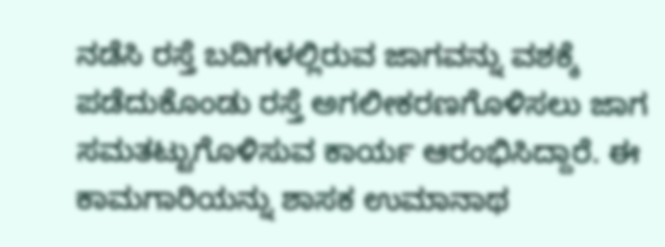ನಡೆಸಿ ರಸ್ತೆ ಬದಿಗಳಲ್ಲಿರುವ ಜಾಗವನ್ನು ವಶಕ್ಕೆ ಪಡೆದುಕೊಂಡು ರಸ್ತೆ ಅಗಲೀಕರಣಗೊಳಿಸಲು ಜಾಗ ಸಮತಟ್ಟುಗೊಳಿಸುವ ಕಾರ್ಯ ಆರಂಭಿಸಿದ್ದಾರೆ. ಈ ಕಾಮಗಾರಿಯನ್ನು ಶಾಸಕ ಉಮಾನಾಥ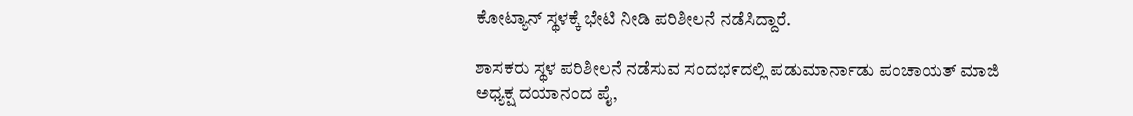ಕೋಟ್ಯಾನ್ ಸ್ಥಳಕ್ಕೆ ಭೇಟಿ ನೀಡಿ ಪರಿಶೀಲನೆ ನಡೆಸಿದ್ದಾರೆ.

ಶಾಸಕರು ಸ್ಥಳ ಪರಿಶೀಲನೆ ನಡೆಸುವ ಸಂದಭ೯ದಲ್ಲಿ ಪಡುಮಾರ್ನಾಡು ಪಂಚಾಯತ್ ಮಾಜಿ ಅಧ್ಯಕ್ಷ ದಯಾನಂದ ಪೈ,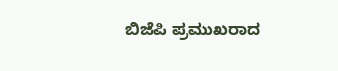ಬಿಜೆಪಿ ಪ್ರಮುಖರಾದ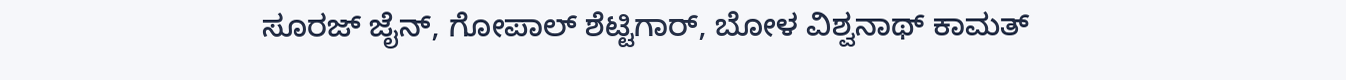ಸೂರಜ್ ಜೈನ್, ಗೋಪಾಲ್ ಶೆಟ್ಟಿಗಾರ್, ಬೋಳ ವಿಶ್ವನಾಥ್ ಕಾಮತ್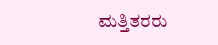ಮತ್ತಿತರರು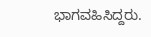ಭಾಗವಹಿಸಿದ್ದರು.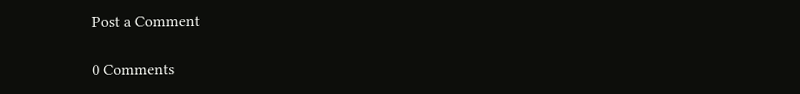Post a Comment

0 Comments